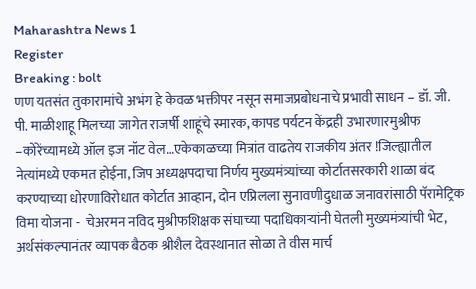Maharashtra News 1
Register
Breaking : bolt
णण यतसंत तुकारामांचे अभंग हे केवळ भक्तीपर नसून समाजप्रबोधनाचे प्रभावी साधन – डॉ. जी. पी. माळीशाहू मिलच्या जागेत राजर्षी शाहूंचे स्मारक, कापड पर्यटन केंद्रही उभारणारमुश्रीफ –कोरेंच्यामध्ये ऑल इज नॉट वेल…एकेकाळच्या मित्रांत वाढतेय राजकीय अंतर !जिल्ह्यातील नेत्यांमध्ये एकमत होईना, जिप अध्यक्षपदाचा निर्णय मुख्यमंत्र्यांच्या कोर्टातसरकारी शाळा बंद करण्याच्या धोरणाविरोधात कोर्टात आव्हान, दोन एप्रिलला सुनावणीदुधाळ जनावरांसाठी पॅरामेट्रिक विमा योजना -  चेअरमन नविद मुश्रीफशिक्षक संघाच्या पदाधिकाऱ्यांनी घेतली मुख्यमंत्र्यांची भेट, अर्थसंकल्पानंतर व्यापक बैठक श्रीशैल देवस्थानात सोळा ते वीस मार्च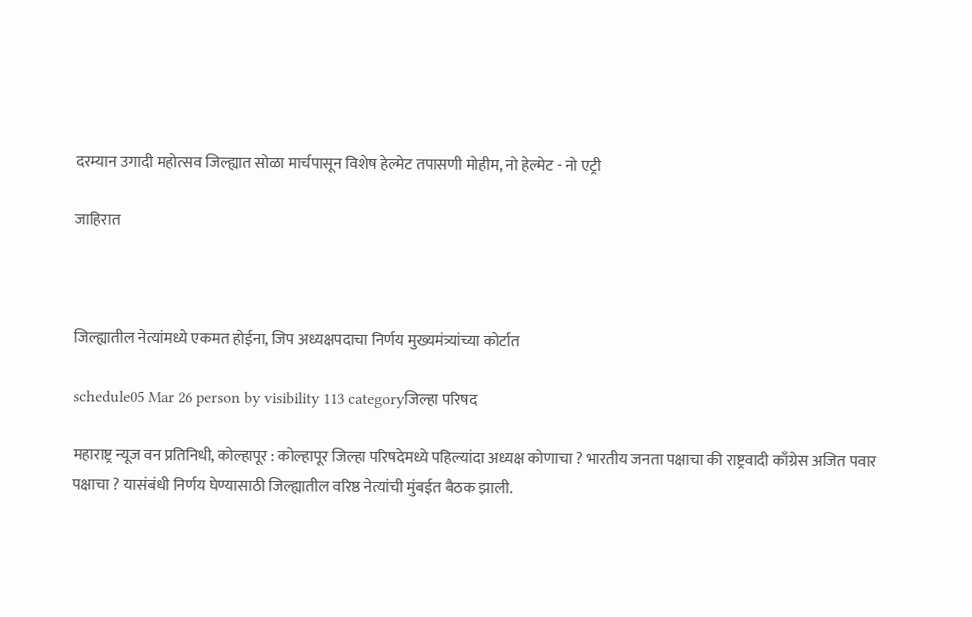दरम्यान उगादी महोत्सव जिल्ह्यात सोळा मार्चपासून विशेष हेल्मेट तपासणी मोहीम, नो हेल्मेट - नो एट्री

जाहिरात



जिल्ह्यातील नेत्यांमध्ये एकमत होईना, जिप अध्यक्षपदाचा निर्णय मुख्यमंत्र्यांच्या कोर्टात

schedule05 Mar 26 person by visibility 113 categoryजिल्हा परिषद

महाराष्ट्र न्यूज वन प्रतिनिधी, कोल्हापूर : कोल्हापूर जिल्हा परिषदेमध्ये पहिल्यांदा अध्यक्ष कोणाचा ? भारतीय जनता पक्षाचा की राष्ट्रवादी काँग्रेस अजित पवार पक्षाचा ? यासंबंधी निर्णय घेण्यासाठी जिल्ह्यातील वरिष्ठ नेत्यांची मुंबईत बैठक झाली.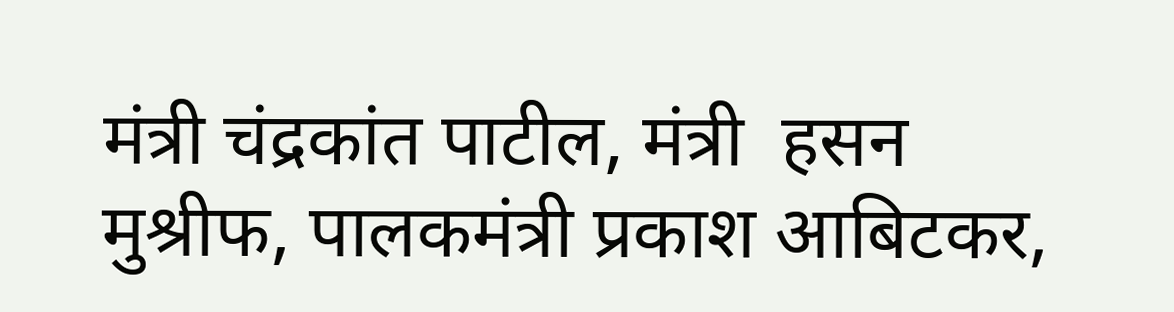मंत्री चंद्रकांत पाटील, मंत्री  हसन मुश्रीफ, पालकमंत्री प्रकाश आबिटकर,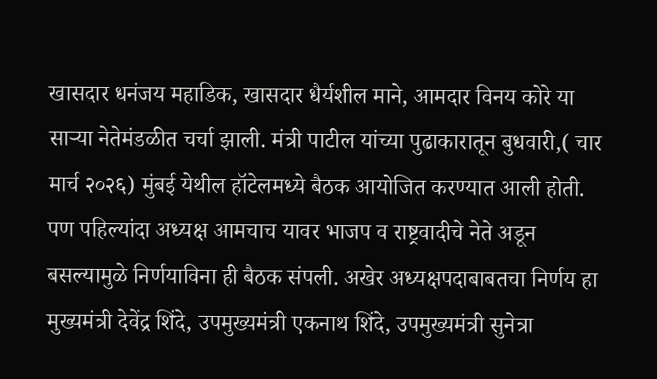खासदार धनंजय महाडिक, खासदार धैर्यशील माने, आमदार विनय कोरे या साऱ्या नेतेमंडळीत चर्चा झाली. मंत्री पाटील यांच्या पुढाकारातून बुधवारी,( चार मार्च २०२६) मुंबई येथील हॉटेलमध्ये बैठक आयोजित करण्यात आली होती. पण पहिल्यांदा अध्यक्ष आमचाच यावर भाजप व राष्ट्रवादीचे नेते अडून बसल्यामुळे निर्णयाविना ही बैठक संपली. अखेर अध्यक्षपदाबाबतचा निर्णय हा मुख्यमंत्री देवेंद्र शिंदे, उपमुख्यमंत्री एकनाथ शिंदे, उपमुख्यमंत्री सुनेत्रा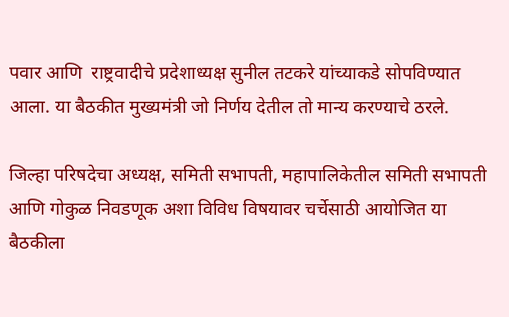पवार आणि  राष्ट्रवादीचे प्रदेशाध्यक्ष सुनील तटकरे यांच्याकडे सोपविण्यात आला. या बैठकीत मुख्यमंत्री जो निर्णय देतील तो मान्य करण्याचे ठरले.

जिल्हा परिषदेचा अध्यक्ष, समिती सभापती, महापालिकेतील समिती सभापती आणि गोकुळ निवडणूक अशा विविध विषयावर चर्चेसाठी आयोजित या बैठकीला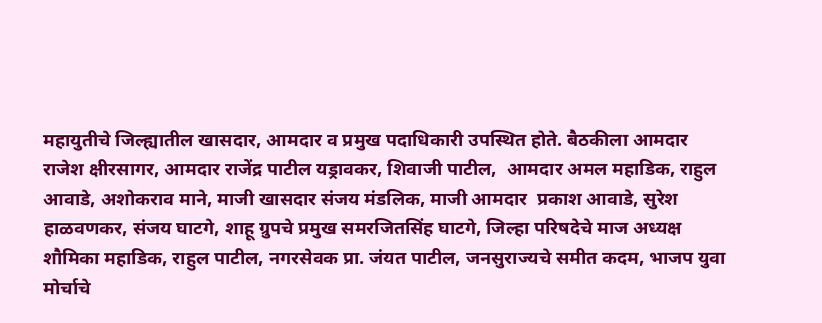महायुतीचे जिल्ह्यातील खासदार, आमदार व प्रमुख पदाधिकारी उपस्थित होते. बैठकीला आमदार  राजेश क्षीरसागर, आमदार राजेंद्र पाटील यड्रावकर, शिवाजी पाटील,  आमदार अमल महाडिक, राहुल आवाडे, अशोकराव माने, माजी खासदार संजय मंडलिक, माजी आमदार  प्रकाश आवाडे, सुरेश हाळवणकर, संजय घाटगे, शाहू ग्रुपचे प्रमुख समरजितसिंह घाटगे, जिल्हा परिषदेचे माज अध्यक्ष शौमिका महाडिक, राहुल पाटील, नगरसेवक प्रा. जंयत पाटील, जनसुराज्यचे समीत कदम, भाजप युवा मोर्चाचे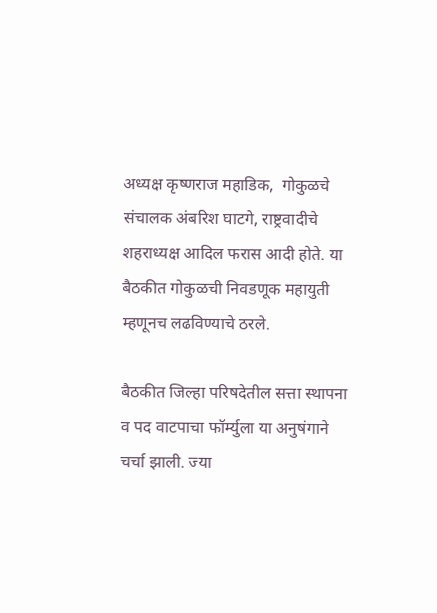अध्यक्ष कृष्णराज महाडिक,  गोकुळचे संचालक अंबरिश घाटगे, राष्ट्रवादीचे शहराध्यक्ष आदिल फरास आदी होते. या बैठकीत गोकुळची निवडणूक महायुती म्हणूनच लढविण्याचे ठरले.

बैठकीत जिल्हा परिषदेतील सत्ता स्थापना व पद वाटपाचा फॉर्म्युला या अनुषंगाने चर्चा झाली. ज्या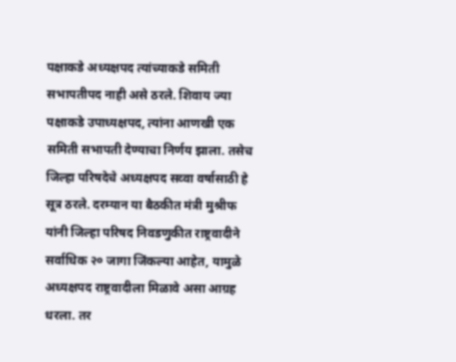पक्षाकडे अध्यक्षपद त्यांच्याकडे समिती सभापतीपद नाही असे ठरले. शिवाय ज्या पक्षाकडे उपाध्यक्षपद, त्यांना आणखी एक समिती सभापती देण्याचा निर्णय झाला. तसेच जिल्हा परिषदेचे अध्यक्षपद सव्वा वर्षासाठी हे सूत्र ठरले. दरम्यान या बैठकीत मंत्री मुश्रीफ यांनी जिल्हा परिषद निवडणुकीत राष्ट्रवादीने सर्वाधिक २० जागा जिंकल्या आहेत, यामुळे अध्यक्षपद राष्ट्रवादीला मिळावे असा आग्रह धरला. तर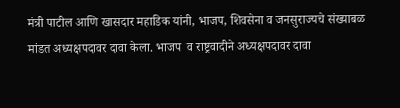मंत्री पाटील आणि खासदार महाडिक यांनी, भाजप, शिवसेना व जनसुराज्यचे संख्याबळ मांडत अध्यक्षपदावर दावा केला. भाजप  व राष्ट्रवादीने अध्यक्षपदावर दावा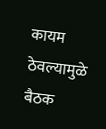कायम ठेवल्यामुळे बैठक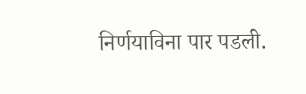निर्णयाविना पार पडली.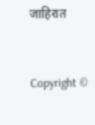जाहिरात


Copyright ©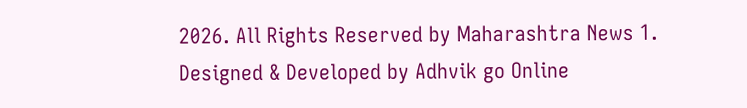2026. All Rights Reserved by Maharashtra News 1.
Designed & Developed by Adhvik go Online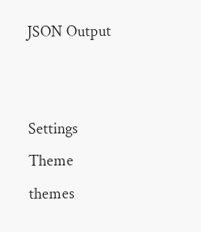JSON Output


Settings
Theme
themes